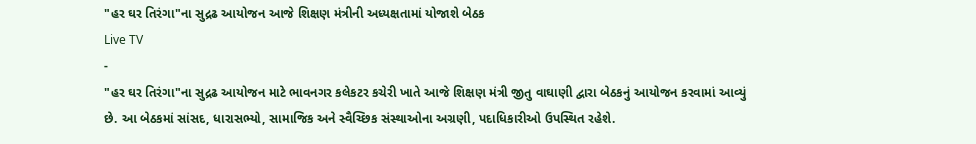"હર ઘર તિરંગા"ના સુદ્રઢ આયોજન આજે શિક્ષણ મંત્રીની અધ્યક્ષતામાં યોજાશે બેઠક
Live TV
-
"હર ઘર તિરંગા"ના સુદ્રઢ આયોજન માટે ભાવનગર કલેકટર કચેરી ખાતે આજે શિક્ષણ મંત્રી જીતુ વાઘાણી દ્વારા બેઠકનું આયોજન કરવામાં આવ્યું છે. આ બેઠકમાં સાંસદ, ધારાસભ્યો, સામાજિક અને સ્વૈચ્છિક સંસ્થાઓના અગ્રણી, પદાધિકારીઓ ઉપસ્થિત રહેશે.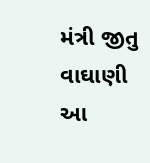મંત્રી જીતુ વાઘાણી આ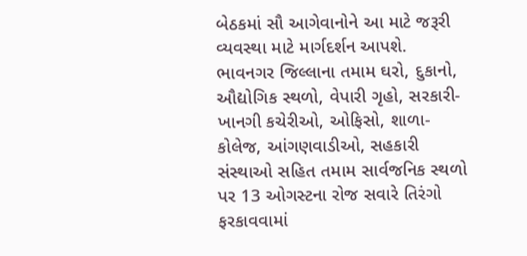બેઠકમાં સૌ આગેવાનોને આ માટે જરૂરી વ્યવસ્થા માટે માર્ગદર્શન આપશે. ભાવનગર જિલ્લાના તમામ ઘરો, દુકાનો, ઔદ્યોગિક સ્થળો, વેપારી ગૃહો, સરકારી- ખાનગી કચેરીઓ, ઓફિસો, શાળા-કોલેજ, આંગણવાડીઓ, સહકારી સંસ્થાઓ સહિત તમામ સાર્વજનિક સ્થળો પર 13 ઓગસ્ટના રોજ સવારે તિરંગો ફરકાવવામાં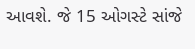આવશે. જે 15 ઓગસ્ટે સાંજે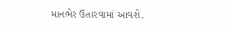માનભેર ઉતારવામાં આવશે.